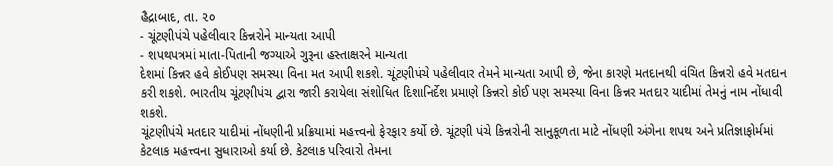હૈદ્રાબાદ, તા. ૨૦
- ચૂંટણીપંચે પહેલીવાર કિન્નરોને માન્યતા આપી
- શપથપત્રમાં માતા-પિતાની જગ્યાએ ગુરૂના હસ્તાક્ષરને માન્યતા
દેશમાં કિન્નર હવે કોઈપણ સમસ્યા વિના મત આપી શકશે. ચૂંટણીપંચે પહેલીવાર તેમને માન્યતા આપી છે, જેના કારણે મતદાનથી વંચિત કિન્નરો હવે મતદાન કરી શકશે. ભારતીય ચૂંટણીપંચ દ્વારા જારી કરાયેલા સંશોધિત દિશાનિર્દેશ પ્રમાણે કિન્નરો કોઈ પણ સમસ્યા વિના કિન્નર મતદાર યાદીમાં તેમનું નામ નોંધાવી શકશે.
ચૂંટણીપંચે મતદાર યાદીમાં નોંધણીની પ્રક્રિયામાં મહત્ત્વનો ફેરફાર કર્યો છે. ચૂંટણી પંચે કિન્નરોની સાનુકૂળતા માટે નોંધણી અંગેના શપથ અને પ્રતિજ્ઞાફોર્મમાં કેટલાક મહત્ત્વના સુધારાઓ કર્યા છે. કેટલાક પરિવારો તેમના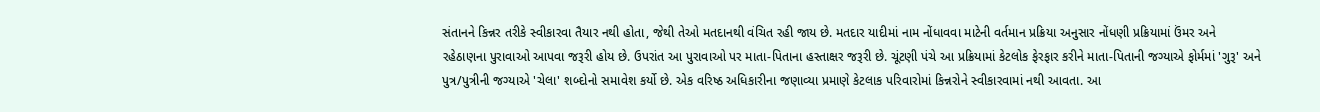સંતાનને કિન્નર તરીકે સ્વીકારવા તૈયાર નથી હોતા, જેથી તેઓ મતદાનથી વંચિત રહી જાય છે. મતદાર યાદીમાં નામ નોંધાવવા માટેની વર્તમાન પ્રક્રિયા અનુસાર નોંધણી પ્રક્રિયામાં ઉંમર અને રહેઠાણના પુરાવાઓ આપવા જરૂરી હોય છે. ઉપરાંત આ પુરાવાઓ પર માતા-પિતાના હસ્તાક્ષર જરૂરી છે. ચૂંટણી પંચે આ પ્રક્રિયામાં કેટલોક ફેરફાર કરીને માતા-પિતાની જગ્યાએ ફોર્મમાં 'ગુરૂ' અને પુત્ર/પુત્રીની જગ્યાએ 'ચેલા' શબ્દોનો સમાવેશ કર્યો છે. એક વરિષ્ઠ અધિકારીના જણાવ્યા પ્રમાણે કેટલાક પરિવારોમાં કિન્નરોને સ્વીકારવામાં નથી આવતા. આ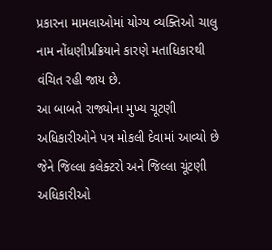પ્રકારના મામલાઓમાં યોગ્ય વ્યક્તિઓ ચાલુ નામ નોંધણીપ્રક્રિયાને કારણે મતાધિકારથી વંચિત રહી જાય છે.
આ બાબતે રાજ્યોના મુખ્ય ચૂટણી અધિકારીઓને પત્ર મોકલી દેવામાં આવ્યો છે જેને જિલ્લા કલેક્ટરો અને જિલ્લા ચૂંટણી અધિકારીઓ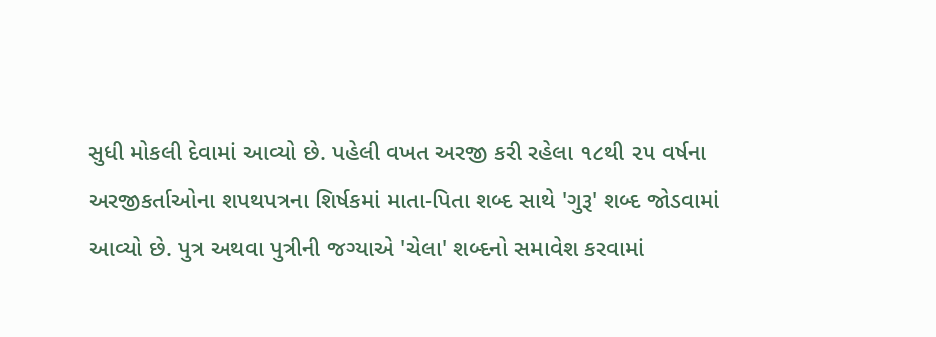સુધી મોકલી દેવામાં આવ્યો છે. પહેલી વખત અરજી કરી રહેલા ૧૮થી ૨૫ વર્ષના અરજીકર્તાઓના શપથપત્રના શિર્ષકમાં માતા-પિતા શબ્દ સાથે 'ગુરૂ' શબ્દ જોડવામાં આવ્યો છે. પુત્ર અથવા પુત્રીની જગ્યાએ 'ચેલા' શબ્દનો સમાવેશ કરવામાં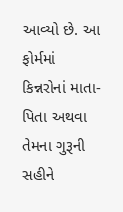આવ્યો છે. આ ફોર્મમાં કિન્નરોનાં માતા-પિતા અથવા તેમના ગુરૂની સહીને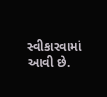સ્વીકારવામાં આવી છે.